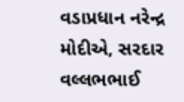વડાપ્રધાન નરેન્દ્ર મોદીએ, સરદાર વલ્લભભાઈ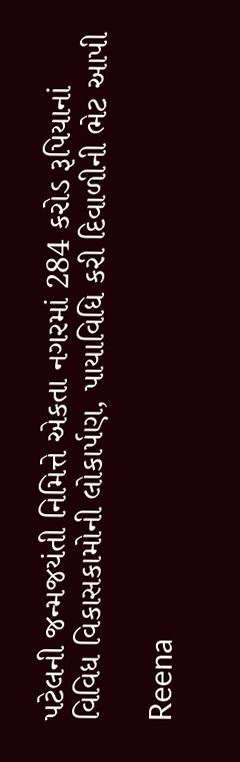પટેલની જન્મજયંતી નિમિત્તે એકતા નગરમાં 284 કરોડ રૂપિયાનાં વિવિધ વિકાસકામોની લોકાર્પણ, પાયાવિધિ કરી દિવાળીની ભેટ આપી

Reena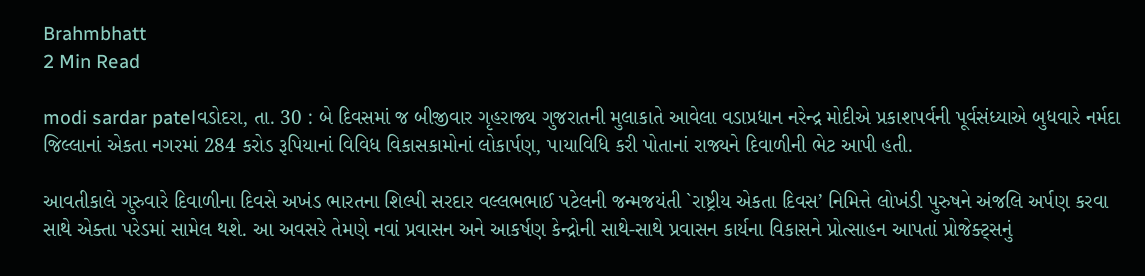Brahmbhatt
2 Min Read

modi sardar patelવડોદરા, તા. 30 : બે દિવસમાં જ બીજીવાર ગૃહરાજ્ય ગુજરાતની મુલાકાતે આવેલા વડાપ્રધાન નરેન્દ્ર મોદીએ પ્રકાશપર્વની પૂર્વસંધ્યાએ બુધવારે નર્મદા જિલ્લાનાં એકતા નગરમાં 284 કરોડ રૂપિયાનાં વિવિધ વિકાસકામોનાં લોકાર્પણ, પાયાવિધિ કરી પોતાનાં રાજ્યને દિવાળીની ભેટ આપી હતી.

આવતીકાલે ગુરુવારે દિવાળીના દિવસે અખંડ ભારતના શિલ્પી સરદાર વલ્લભભાઈ પટેલની જન્મજયંતી `રાષ્ટ્રીય એકતા દિવસ’ નિમિત્તે લોખંડી પુરુષને અંજલિ અર્પણ કરવા સાથે એક્તા પરેડમાં સામેલ થશે. આ અવસરે તેમણે નવાં પ્રવાસન અને આકર્ષણ કેન્દ્રોની સાથે-સાથે પ્રવાસન કાર્યના વિકાસને પ્રોત્સાહન આપતાં પ્રોજેક્ટ્સનું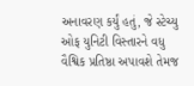અનાવરણ કર્યું હતું, જે સ્ટેચ્યુ ઓફ યુનિટી વિસ્તારને વધુ વૈશ્વિક પ્રતિષ્ઠા અપાવશે તેમજ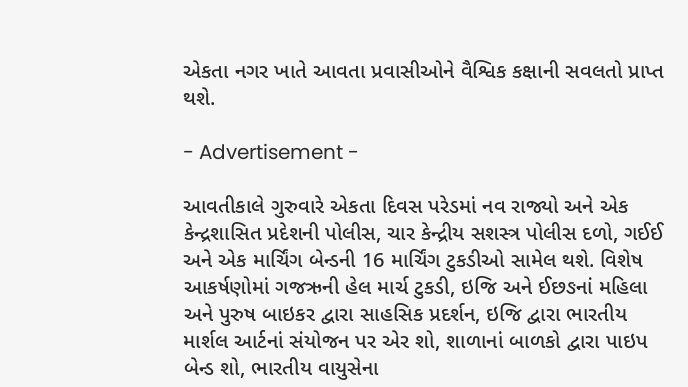એકતા નગર ખાતે આવતા પ્રવાસીઓને વૈશ્વિક કક્ષાની સવલતો પ્રાપ્ત થશે.

- Advertisement -

આવતીકાલે ગુરુવારે એકતા દિવસ પરેડમાં નવ રાજ્યો અને એક કેન્દ્રશાસિત પ્રદેશની પોલીસ, ચાર કેન્દ્રીય સશસ્ત્ર પોલીસ દળો, ગઈઈ અને એક માર્ચિંગ બેન્ડની 16 માર્ચિંગ ટુકડીઓ સામેલ થશે. વિશેષ આકર્ષણોમાં ગજઋની હેલ માર્ચ ટુકડી, ઇજિ અને ઈછઙનાં મહિલા અને પુરુષ બાઇકર દ્વારા સાહસિક પ્રદર્શન, ઇજિ દ્વારા ભારતીય માર્શલ આર્ટનાં સંયોજન પર એર શો, શાળાનાં બાળકો દ્વારા પાઇપ બેન્ડ શો, ભારતીય વાયુસેના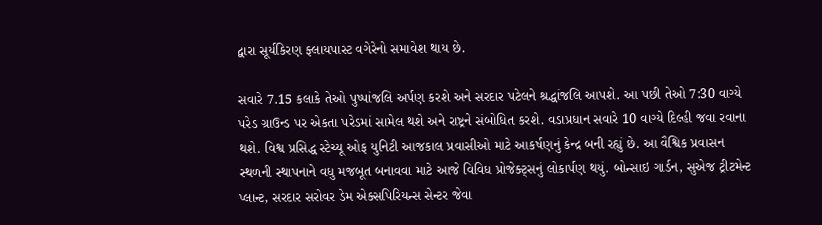દ્વારા સૂર્યકિરણ ફ્લાયપાસ્ટ વગેરેનો સમાવેશ થાય છે.

સવારે 7.15 કલાકે તેઓ પુષ્પાંજલિ અર્પણ કરશે અને સરદાર પટેલને શ્રદ્ધાંજલિ આપશે. આ પછી તેઓ 7:30 વાગ્યે પરેડ ગ્રાઉન્ડ પર એકતા પરેડમાં સામેલ થશે અને રાષ્ટ્રને સંબોધિત કરશે. વડાપ્રધાન સવારે 10 વાગ્યે દિલ્હી જવા રવાના થશે. વિશ્વ પ્રસિદ્ધ સ્ટેચ્યૂ ઓફ યુનિટી આજકાલ પ્રવાસીઓ માટે આકર્ષણનું કેન્દ્ર બની રહ્યું છે. આ વૈશ્વિક પ્રવાસન સ્થળની સ્થાપનાને વધુ મજબૂત બનાવવા માટે આજે વિવિધ પ્રોજેક્ટ્સનું લોકાર્પણ થયું. બોન્સાઇ ગાર્ડન, સુએજ ટ્રીટમેન્ટ પ્લાન્ટ, સરદાર સરોવર ડેમ એક્સપિરિયન્સ સેન્ટર જેવા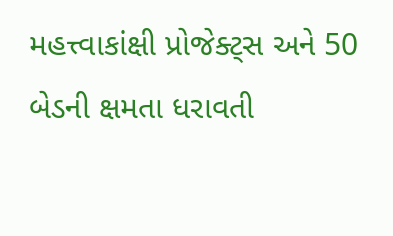મહત્ત્વાકાંક્ષી પ્રોજેક્ટ્સ અને 50 બેડની ક્ષમતા ધરાવતી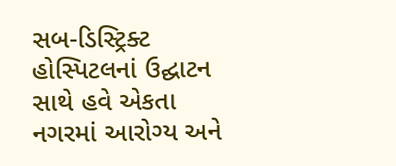સબ-ડિસ્ટ્રિક્ટ હોસ્પિટલનાં ઉદ્ઘાટન સાથે હવે એકતા નગરમાં આરોગ્ય અને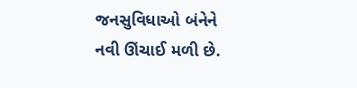જનસુવિધાઓ બંનેને નવી ઊંચાઈ મળી છે.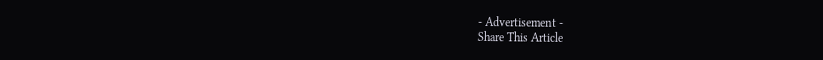- Advertisement -
Share This Article